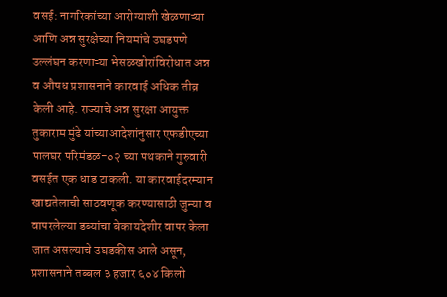वसई: नागरिकांच्या आरोग्याशी खेळणाऱ्या आणि अन्न सुरक्षेच्या नियमांचे उघडपणे उल्लंघन करणाऱ्या भेसळखोरांविरोधात अन्न व औषध प्रशासनाने कारवाई अधिक तीव्र केली आहे. राज्याचे अन्न सुरक्षा आयुक्त तुकाराम मुंढे यांच्याआदेशांनुसार एफडीएच्या पालघर परिमंडळ-०२ च्या पथकाने गुरुवारी वसईत एक धाड टाकली. या कारवाईदरम्यान खाद्यतेलाची साठवणूक करण्यासाठी जुन्या व वापरलेल्या डब्यांचा बेकायदेशीर वापर केला जात असल्याचे उघडकीस आले असून, प्रशासनाने तब्बल ३ हजार ६०४ किलो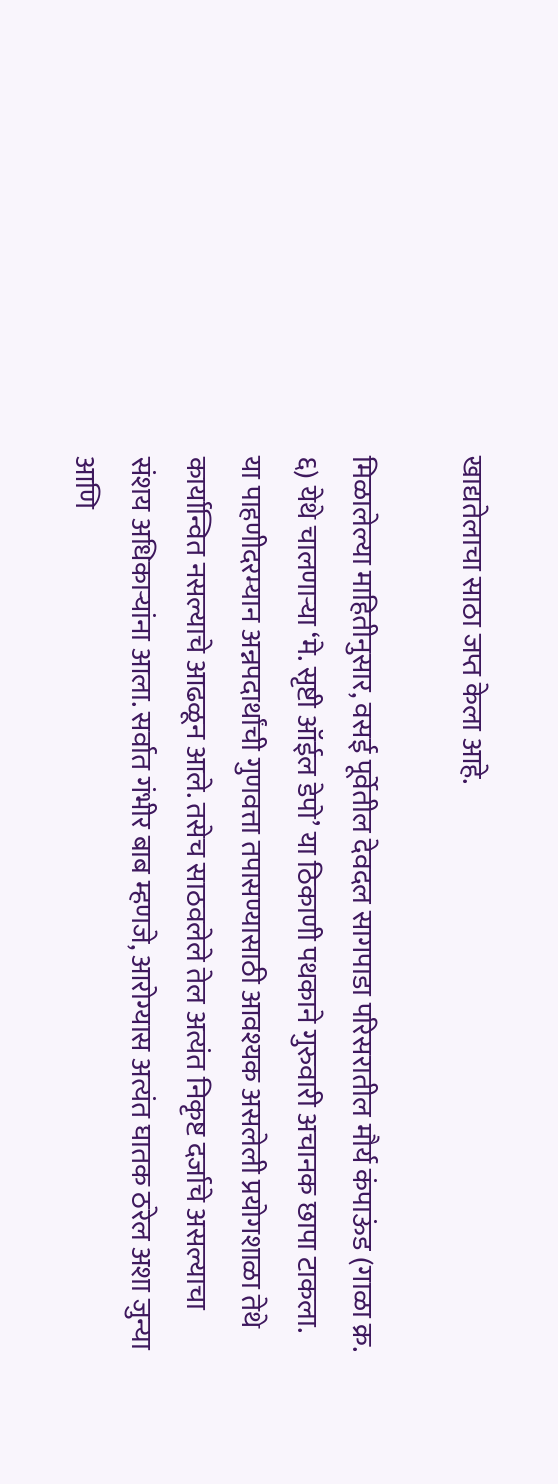खाद्यतेलाचा साठा जप्त केला आहे.

मिळालेल्या माहितीनुसार, वसई पूर्वेतील देवदल सागपाडा परिसरातील मौर्य कंपाऊंड (गाळा क्र. ६) येथे चालणाऱ्या ‘मे. सृष्टी ऑईल डेपो’ या ठिकाणी पथकाने गुरुवारी अचानक छापा टाकला. या पाहणीदरम्यान अन्नपदार्थांची गुणवत्ता तपासण्यासाठी आवश्यक असलेली प्रयोगशाळा तेथे कार्यान्वित नसल्याचे आढळून आले. तसेच साठवलेले तेल अत्यंत निकृष्ट दर्जाचे असल्याचा संशय अधिकाऱ्यांना आला. सर्वात गंभीर बाब म्हणजे, आरोग्यास अत्यंत घातक ठरेल अशा जुन्या आणि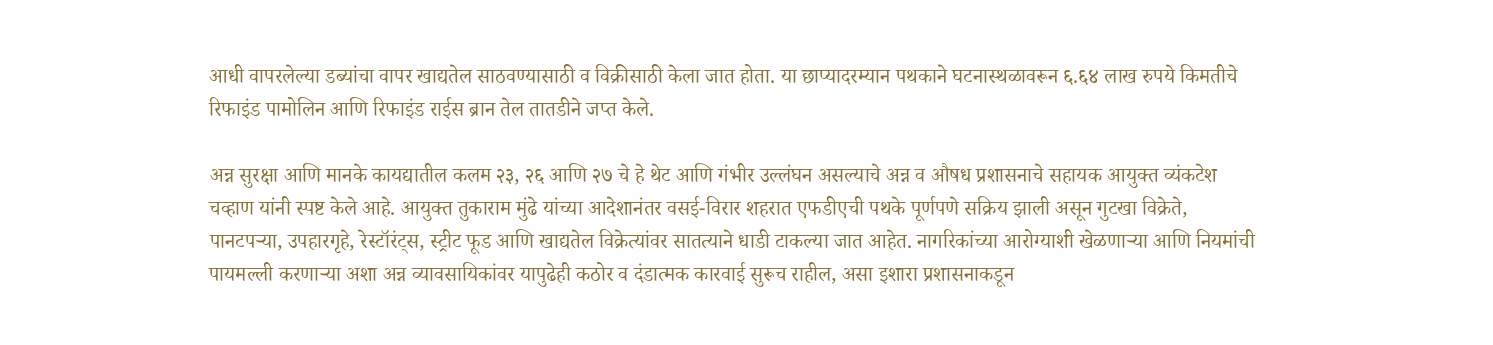आधी वापरलेल्या डब्यांचा वापर खाद्यतेल साठवण्यासाठी व विक्रीसाठी केला जात होता. या छाप्यादरम्यान पथकाने घटनास्थळावरून ६.६४ लाख रुपये किमतीचे रिफाइंड पामोलिन आणि रिफाइंड राईस ब्रान तेल तातडीने जप्त केले.

अन्न सुरक्षा आणि मानके कायद्यातील कलम २३, २६ आणि २७ चे हे थेट आणि गंभीर उल्लंघन असल्याचे अन्न व औषध प्रशासनाचे सहायक आयुक्त व्यंकटेश चव्हाण यांनी स्पष्ट केले आहे. आयुक्त तुकाराम मुंढे यांच्या आदेशानंतर वसई-विरार शहरात एफडीएची पथके पूर्णपणे सक्रिय झाली असून गुटखा विक्रेते, पानटपऱ्या, उपहारगृहे, रेस्टॉरंट्स, स्ट्रीट फूड आणि खाद्यतेल विक्रेत्यांवर सातत्याने धाडी टाकल्या जात आहेत. नागरिकांच्या आरोग्याशी खेळणाऱ्या आणि नियमांची पायमल्ली करणाऱ्या अशा अन्न व्यावसायिकांवर यापुढेही कठोर व दंडात्मक कारवाई सुरूच राहील, असा इशारा प्रशासनाकडून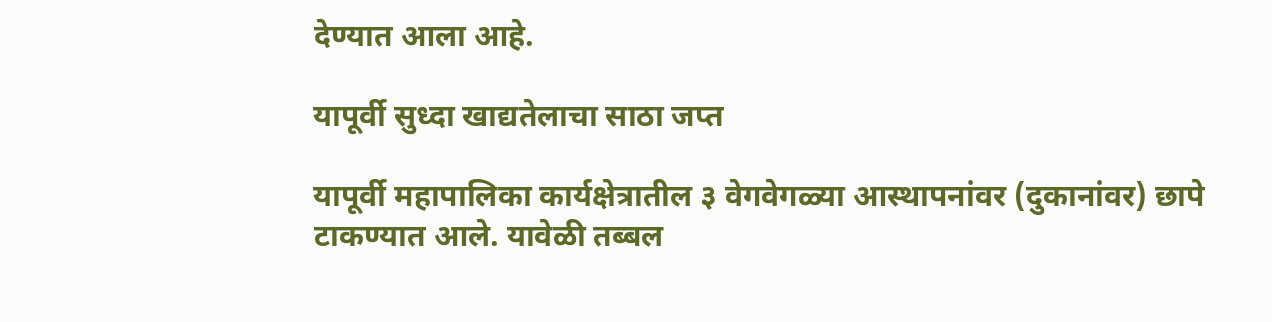देण्यात आला आहे.

यापूर्वी सुध्दा खाद्यतेलाचा साठा जप्त

यापूर्वी महापालिका कार्यक्षेत्रातील ३ वेगवेगळ्या आस्थापनांवर (दुकानांवर) छापे टाकण्यात आले. यावेळी तब्बल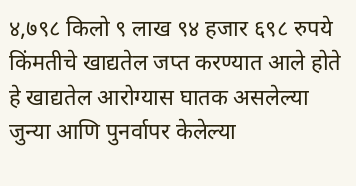४,७९८ किलो ९ लाख ९४ हजार ६९८ रुपये किंमतीचे खाद्यतेल जप्त करण्यात आले होते हे खाद्यतेल आरोग्यास घातक असलेल्या जुन्या आणि पुनर्वापर केलेल्या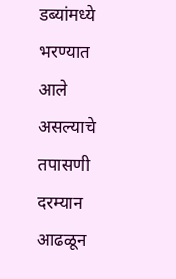डब्यांमध्ये भरण्यात आले असल्याचे तपासणी दरम्यान आढळून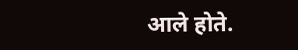आले होते.